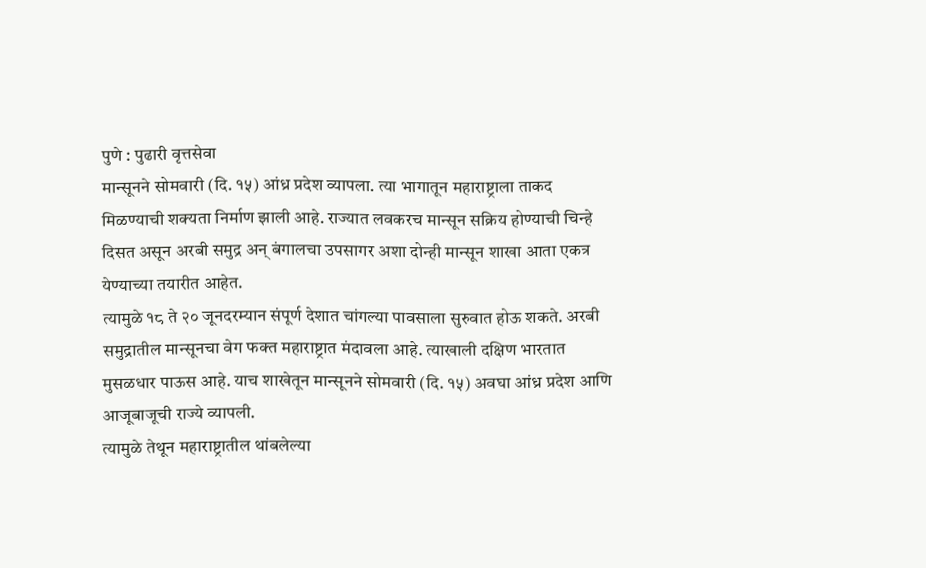पुणे : पुढारी वृत्तसेवा
मान्सूनने सोमवारी (दि. १५) आंध्र प्रदेश व्यापला. त्या भागातून महाराष्ट्राला ताकद मिळण्याची शक्यता निर्माण झाली आहे. राज्यात लवकरच मान्सून सक्रिय होण्याची चिन्हे दिसत असून अरबी समुद्र अन् बंगालचा उपसागर अशा दोन्ही मान्सून शाखा आता एकत्र येण्याच्या तयारीत आहेत.
त्यामुळे १८ ते २० जूनदरम्यान संपूर्ण देशात चांगल्या पावसाला सुरुवात होऊ शकते. अरबी समुद्रातील मान्सूनचा वेग फक्त महाराष्ट्रात मंदावला आहे. त्याखाली दक्षिण भारतात मुसळधार पाऊस आहे. याच शाखेतून मान्सूनने सोमवारी (दि. १५) अवघा आंध्र प्रदेश आणि आजूबाजूची राज्ये व्यापली.
त्यामुळे तेथून महाराष्ट्रातील थांबलेल्या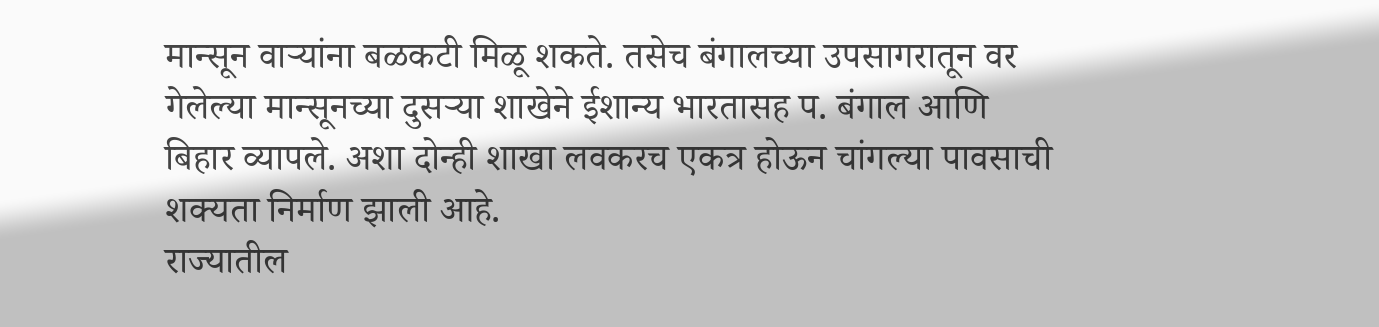मान्सून वाऱ्यांना बळकटी मिळू शकते. तसेच बंगालच्या उपसागरातून वर गेलेल्या मान्सूनच्या दुसऱ्या शाखेने ईशान्य भारतासह प. बंगाल आणि बिहार व्यापले. अशा दोन्ही शाखा लवकरच एकत्र होऊन चांगल्या पावसाची शक्यता निर्माण झाली आहे.
राज्यातील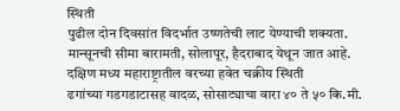स्थिती
पुढील दोन दिवसांत विदर्भात उष्णतेची लाट येण्याची शक्यता.
मान्सूनची सीमा बारामती, सोलापूर, हैदराबाद येथून जात आहे.
दक्षिण मध्य महाराष्ट्रातील वरच्या हवेत चक्रीय स्थिती
ढगांच्या गडगडाटासह वादळ, सोसाट्याचा वारा ४० ते ५० कि.मी.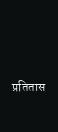प्रतितास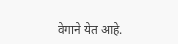वेगाने येत आहे.